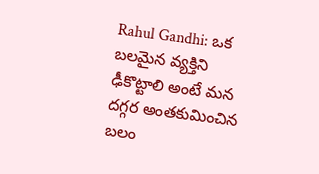Rahul Gandhi: ఒక బలమైన వ్యక్తిని ఢీకొట్టాలి అంటే మన దగ్గర అంతకుమించిన బలం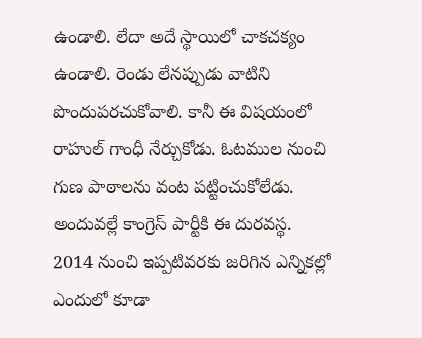ఉండాలి. లేదా అదే స్థాయిలో చాకచక్యం ఉండాలి. రెండు లేనప్పుడు వాటిని పొందుపరచుకోవాలి. కానీ ఈ విషయంలో రాహుల్ గాంధీ నేర్చుకోడు. ఓటముల నుంచి గుణ పాఠాలను వంట పట్టించుకోలేడు. అందువల్లే కాంగ్రెస్ పార్టీకి ఈ దురవస్థ.
2014 నుంచి ఇప్పటివరకు జరిగిన ఎన్నికల్లో ఎందులో కూడా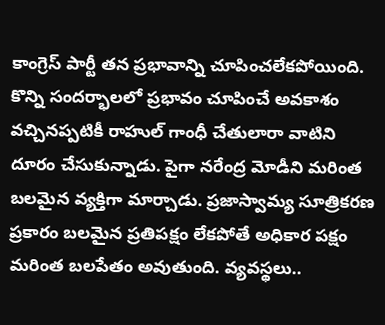కాంగ్రెస్ పార్టీ తన ప్రభావాన్ని చూపించలేకపోయింది. కొన్ని సందర్భాలలో ప్రభావం చూపించే అవకాశం వచ్చినప్పటికీ రాహుల్ గాంధీ చేతులారా వాటిని దూరం చేసుకున్నాడు. పైగా నరేంద్ర మోడీని మరింత బలమైన వ్యక్తిగా మార్చాడు. ప్రజాస్వామ్య సూత్రికరణ ప్రకారం బలమైన ప్రతిపక్షం లేకపోతే అధికార పక్షం మరింత బలపేతం అవుతుంది. వ్యవస్థలు..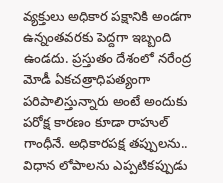వ్యక్తులు అధికార పక్షానికి అండగా ఉన్నంతవరకు పెద్దగా ఇబ్బంది ఉండదు. ప్రస్తుతం దేశంలో నరేంద్ర మోడీ ఏకచత్రాధిపత్యంగా పరిపాలిస్తున్నారు అంటే అందుకు పరోక్ష కారణం కూడా రాహుల్ గాంధీనే. అధికారపక్ష తప్పులను.. విధాన లోపాలను ఎప్పటికప్పుడు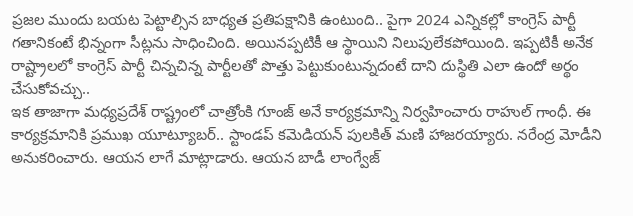ప్రజల ముందు బయట పెట్టాల్సిన బాధ్యత ప్రతిపక్షానికి ఉంటుంది.. పైగా 2024 ఎన్నికల్లో కాంగ్రెస్ పార్టీ గతానికంటే భిన్నంగా సీట్లను సాధించింది. అయినప్పటికీ ఆ స్థాయిని నిలుపులేకపోయింది. ఇప్పటికీ అనేక రాష్ట్రాలలో కాంగ్రెస్ పార్టీ చిన్నచిన్న పార్టీలతో పొత్తు పెట్టుకుంటున్నదంటే దాని దుస్థితి ఎలా ఉందో అర్థం చేసుకోవచ్చు..
ఇక తాజాగా మధ్యప్రదేశ్ రాష్ట్రంలో చాత్రోంకి గూంజ్ అనే కార్యక్రమాన్ని నిర్వహించారు రాహుల్ గాంధీ. ఈ కార్యక్రమానికి ప్రముఖ యూట్యూబర్.. స్టాండప్ కమెడియన్ పులకిత్ మణి హాజరయ్యారు. నరేంద్ర మోడీని అనుకరించారు. ఆయన లాగే మాట్లాడారు. ఆయన బాడీ లాంగ్వేజ్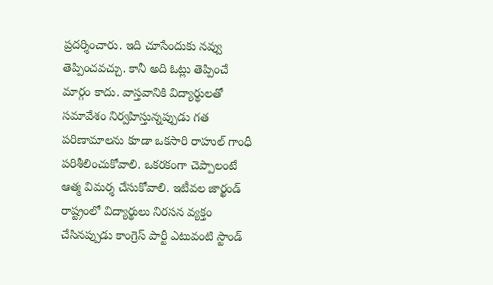ప్రదర్శించారు. ఇది చూసేందుకు నవ్వు తెప్పించవచ్చు. కానీ అది ఓట్లు తెప్పించే మార్గం కాదు. వాస్తవానికి విద్యార్థులతో సమావేశం నిర్వహిస్తున్నప్పుడు గత పరిణామాలను కూడా ఒకసారి రాహుల్ గాంధీ పరిశీలించుకోవాలి. ఒకరకంగా చెప్పాలంటే ఆత్మ విమర్శ చేసుకోవాలి. ఇటీవల జార్ఖండ్ రాష్ట్రంలో విద్యార్థులు నిరసన వ్యక్తం చేసినప్పుడు కాంగ్రెస్ పార్టీ ఎటువంటి స్టాండ్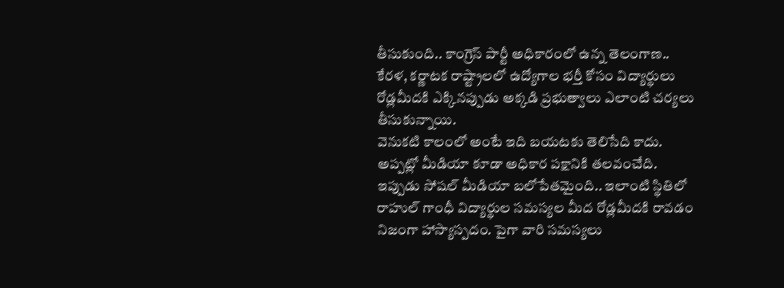తీసుకుంది.. కాంగ్రెస్ పార్టీ అధికారంలో ఉన్న తెలంగాణ.. కేరళ, కర్ణాటక రాష్ట్రాలలో ఉద్యోగాల భర్తీ కోసం విద్యార్థులు రోడ్లమీదకి ఎక్కినప్పుడు అక్కడి ప్రభుత్వాలు ఎలాంటి చర్యలు తీసుకున్నాయి.
వెనుకటి కాలంలో అంటే ఇది బయటకు తెలిసేది కాదు. అప్పట్లో మీడియా కూడా అధికార పక్షానికి తలవంచేది. ఇప్పుడు సోషల్ మీడియా బలోపేతమైంది.. ఇలాంటి స్థితిలో రాహుల్ గాంధీ విద్యార్థుల సమస్యల మీద రోడ్లమీదకి రావడం నిజంగా హాస్యాస్పదం. పైగా వారి సమస్యలు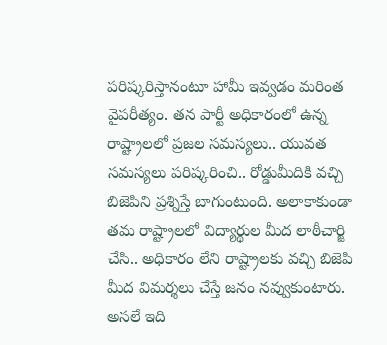పరిష్కరిస్తానంటూ హామీ ఇవ్వడం మరింత వైపరీత్యం. తన పార్టీ అధికారంలో ఉన్న రాష్ట్రాలలో ప్రజల సమస్యలు.. యువత సమస్యలు పరిష్కరించి.. రోడ్డుమీదికి వచ్చి బిజెపిని ప్రశ్నిస్తే బాగుంటుంది. అలాకాకుండా తమ రాష్ట్రాలలో విద్యార్థుల మీద లాఠీచార్జి చేసి.. అధికారం లేని రాష్ట్రాలకు వచ్చి బిజెపి మీద విమర్శలు చేస్తే జనం నవ్వుకుంటారు. అసలే ఇది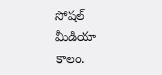సోషల్ మీడియా కాలం.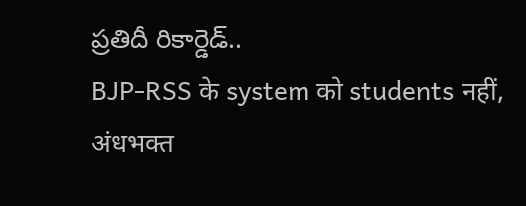ప్రతిదీ రికార్డెడ్..
BJP-RSS के system को students नहीं, अंधभक्त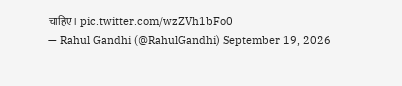चाहिए। pic.twitter.com/wzZVh1bFo0
— Rahul Gandhi (@RahulGandhi) September 19, 2026